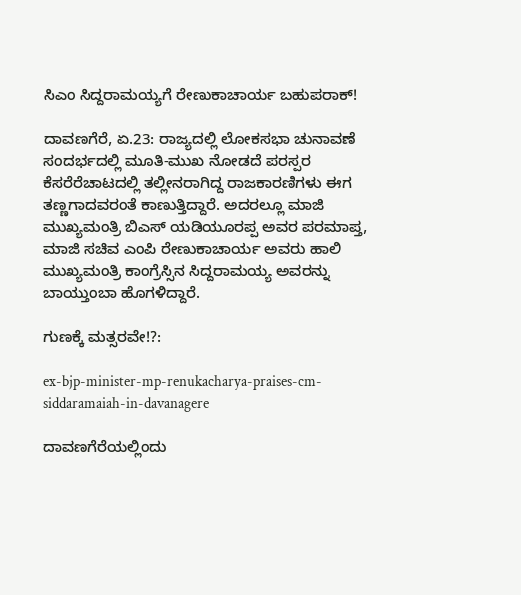ಸಿಎಂ ಸಿದ್ದರಾಮಯ್ಯಗೆ ರೇಣುಕಾಚಾರ್ಯ ಬಹುಪರಾಕ್!

ದಾವಣಗೆರೆ, ಏ.23: ರಾಜ್ಯದಲ್ಲಿ ಲೋಕಸಭಾ ಚುನಾವಣೆ ಸಂದರ್ಭದಲ್ಲಿ ಮೂತಿ-ಮುಖ ನೋಡದೆ ಪರಸ್ಪರ ಕೆಸರೆರೆಚಾಟದಲ್ಲಿ ತಲ್ಲೀನರಾಗಿದ್ದ ರಾಜಕಾರಣಿಗಳು ಈಗ ತಣ್ಣಗಾದವರಂತೆ ಕಾಣುತ್ತಿದ್ದಾರೆ. ಅದರಲ್ಲೂ ಮಾಜಿ ಮುಖ್ಯಮಂತ್ರಿ ಬಿಎಸ್ ಯಡಿಯೂರಪ್ಪ ಅವರ ಪರಮಾಪ್ತ, ಮಾಜಿ ಸಚಿವ ಎಂಪಿ ರೇಣುಕಾಚಾರ್ಯ ಅವರು ಹಾಲಿ ಮುಖ್ಯಮಂತ್ರಿ ಕಾಂಗ್ರೆಸ್ಸಿನ ಸಿದ್ದರಾಮಯ್ಯ ಅವರನ್ನು ಬಾಯ್ತುಂಬಾ ಹೊಗಳಿದ್ದಾರೆ.

ಗುಣಕ್ಕೆ ಮತ್ಸರವೇ!?:

ex-bjp-minister-mp-renukacharya-praises-cm-siddaramaiah-in-davanagere

ದಾವಣಗೆರೆಯಲ್ಲಿಂದು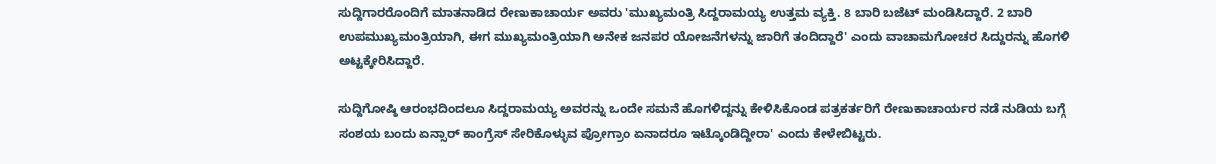ಸುದ್ದಿಗಾರರೊಂದಿಗೆ ಮಾತನಾಡಿದ ರೇಣುಕಾಚಾರ್ಯ ಅವರು 'ಮುಖ್ಯಮಂತ್ರಿ ಸಿದ್ದರಾಮಯ್ಯ ಉತ್ತಮ ವ್ಯಕ್ತಿ. 8 ಬಾರಿ ಬಜೆಟ್ ಮಂಡಿಸಿದ್ದಾರೆ. 2 ಬಾರಿ ಉಪಮುಖ್ಯಮಂತ್ರಿಯಾಗಿ, ಈಗ ಮುಖ್ಯಮಂತ್ರಿಯಾಗಿ ಅನೇಕ ಜನಪರ ಯೋಜನೆಗಳನ್ನು ಜಾರಿಗೆ ತಂದಿದ್ದಾರೆ' ಎಂದು ವಾಚಾಮಗೋಚರ ಸಿದ್ದುರನ್ನು ಹೊಗಳಿ ಅಟ್ಟಕ್ಕೇರಿಸಿದ್ದಾರೆ.

ಸುದ್ದಿಗೋಷ್ಠಿ ಆರಂಭದಿಂದಲೂ ಸಿದ್ದರಾಮಯ್ಯ ಅವರನ್ನು ಒಂದೇ ಸಮನೆ ಹೊಗಳಿದ್ದನ್ನು ಕೇಳಿಸಿಕೊಂಡ ಪತ್ರಕರ್ತರಿಗೆ ರೇಣುಕಾಚಾರ್ಯರ ನಡೆ ನುಡಿಯ ಬಗ್ಗೆ ಸಂಶಯ ಬಂದು ಏನ್ಸಾರ್ ಕಾಂಗ್ರೆಸ್ ಸೇರಿಕೊಳ್ಳುವ ಪ್ರೋಗ್ರಾಂ ಏನಾದರೂ ಇಟ್ಕೊಂಡಿದ್ದೀರಾ' ಎಂದು ಕೇಳೇಬಿಟ್ಟರು.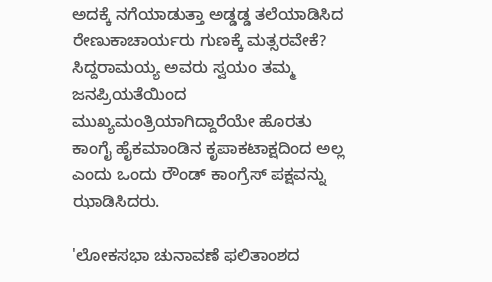ಅದಕ್ಕೆ ನಗೆಯಾಡುತ್ತಾ ಅಡ್ಡಡ್ಡ ತಲೆಯಾಡಿಸಿದ ರೇಣುಕಾಚಾರ್ಯರು ಗುಣಕ್ಕೆ ಮತ್ಸರವೇಕೆ? ಸಿದ್ದರಾಮಯ್ಯ ಅವರು ಸ್ವಯಂ ತಮ್ಮ ಜನಪ್ರಿಯತೆಯಿಂದ ಮುಖ್ಯಮಂತ್ರಿಯಾಗಿದ್ದಾರೆಯೇ ಹೊರತು ಕಾಂಗೈ ಹೈಕಮಾಂಡಿನ ಕೃಪಾಕಟಾಕ್ಷದಿಂದ ಅಲ್ಲ ಎಂದು ಒಂದು ರೌಂಡ್ ಕಾಂಗ್ರೆಸ್ ಪಕ್ಷವನ್ನು ಝಾಡಿಸಿದರು.

'ಲೋಕಸಭಾ ಚುನಾವಣೆ ಫಲಿತಾಂಶದ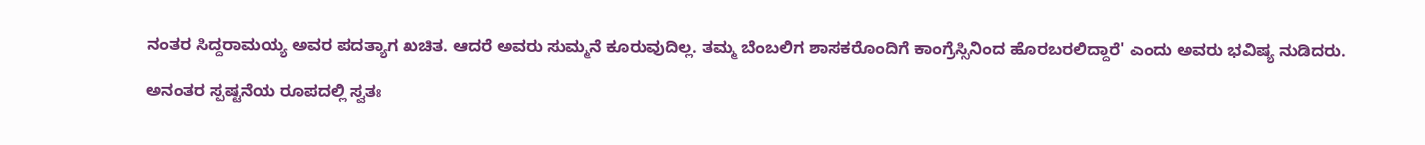ನಂತರ ಸಿದ್ದರಾಮಯ್ಯ ಅವರ ಪದತ್ಯಾಗ ಖಚಿತ. ಆದರೆ ಅವರು ಸುಮ್ಮನೆ ಕೂರುವುದಿಲ್ಲ. ತಮ್ಮ ಬೆಂಬಲಿಗ ಶಾಸಕರೊಂದಿಗೆ ಕಾಂಗ್ರೆಸ್ಸಿನಿಂದ ಹೊರಬರಲಿದ್ದಾರೆ' ಎಂದು ಅವರು ಭವಿಷ್ಯ ನುಡಿದರು.

ಅನಂತರ ಸ್ಪಷ್ಟನೆಯ ರೂಪದಲ್ಲಿ ಸ್ವತಃ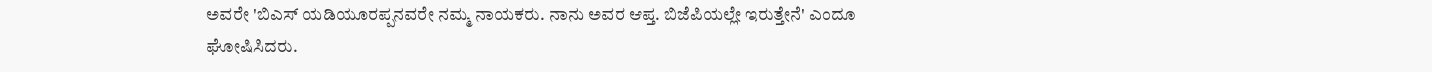ಅವರೇ 'ಬಿಎಸ್ ಯಡಿಯೂರಪ್ಪನವರೇ ನಮ್ಮ ನಾಯಕರು. ನಾನು ಅವರ ಆಪ್ತ. ಬಿಜೆಪಿಯಲ್ಲೇ ಇರುತ್ತೇನೆ' ಎಂದೂ ಘೋಷಿಸಿದರು.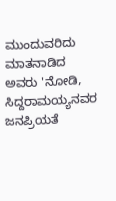ಮುಂದುವರಿದು ಮಾತನಾಡಿದ ಅವರು 'ನೋಡಿ, ಸಿದ್ದರಾಮಯ್ಯನವರ ಜನಪ್ರಿಯತೆ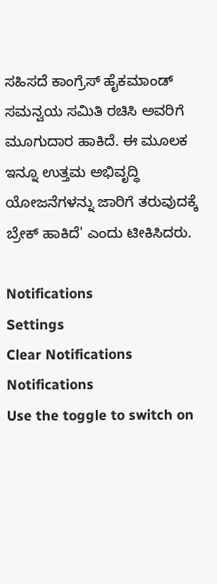ಸಹಿಸದೆ ಕಾಂಗ್ರೆಸ್ ಹೈಕಮಾಂಡ್ ಸಮನ್ವಯ ಸಮಿತಿ ರಚಿಸಿ ಅವರಿಗೆ ಮೂಗುದಾರ ಹಾಕಿದೆ. ಈ ಮೂಲಕ ಇನ್ನೂ ಉತ್ತಮ ಅಭಿವೃದ್ಧಿ ಯೋಜನೆಗಳನ್ನು ಜಾರಿಗೆ ತರುವುದಕ್ಕೆ ಬ್ರೇಕ್ ಹಾಕಿದೆ' ಎಂದು ಟೀಕಿಸಿದರು.

Notifications
Settings
Clear Notifications
Notifications
Use the toggle to switch on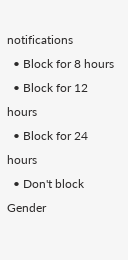notifications
  • Block for 8 hours
  • Block for 12 hours
  • Block for 24 hours
  • Don't block
Gender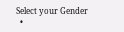Select your Gender
  •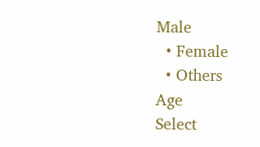Male
  • Female
  • Others
Age
Select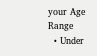your Age Range
  • Under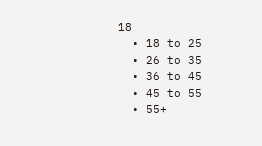18
  • 18 to 25
  • 26 to 35
  • 36 to 45
  • 45 to 55
  • 55+